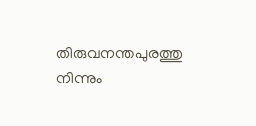തിരുവനന്തപുരത്തു നിന്നും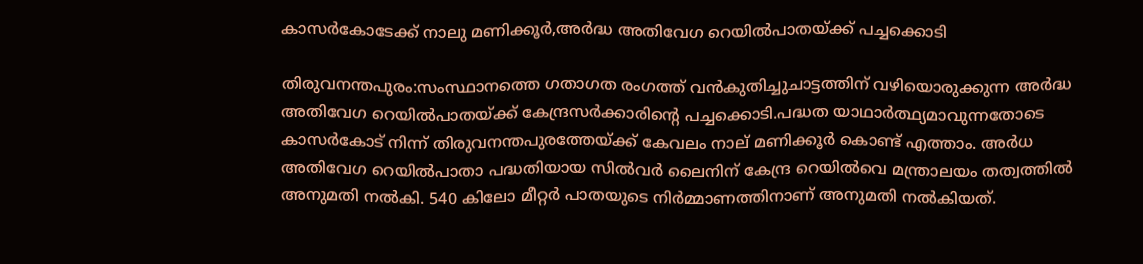കാസര്‍കോടേക്ക് നാലു മണിക്കൂര്‍,അര്‍ദ്ധ അതിവേഗ റെയില്‍പാതയ്ക്ക് പച്ചക്കൊടി

തിരുവനന്തപുരം:സംസ്ഥാനത്തെ ഗതാഗത രംഗത്ത് വന്‍കുതിച്ചുചാട്ടത്തിന് വഴിയൊരുക്കുന്ന അര്‍ദ്ധ അതിവേഗ റെയില്‍പാതയ്ക്ക് കേന്ദ്രസര്‍ക്കാരിന്റെ പച്ചക്കൊടി.പദ്ധത യാഥാര്‍ത്ഥ്യമാവുന്നതോടെ കാസര്‍കോട് നിന്ന് തിരുവനന്തപുരത്തേയ്ക്ക് കേവലം നാല് മണിക്കൂര്‍ കൊണ്ട് എത്താം. അര്‍ധ അതിവേഗ റെയില്‍പാതാ പദ്ധതിയായ സില്‍വര്‍ ലൈനിന് കേന്ദ്ര റെയില്‍വെ മന്ത്രാലയം തത്വത്തില്‍ അനുമതി നല്‍കി. 540 കിലോ മീറ്റര്‍ പാതയുടെ നിര്‍മ്മാണത്തിനാണ് അനുമതി നല്‍കിയത്.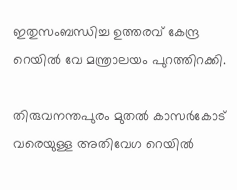ഇതുസംബന്ധിച്ച ഉത്തരവ് കേന്ദ്ര റെയില്‍ വേ മന്ത്രാലയം പുറത്തിറക്കി.

തിരുവനന്തപുരം മുതല്‍ കാസര്‍കോട് വരെയുള്ള അതിവേഗ റെയില്‍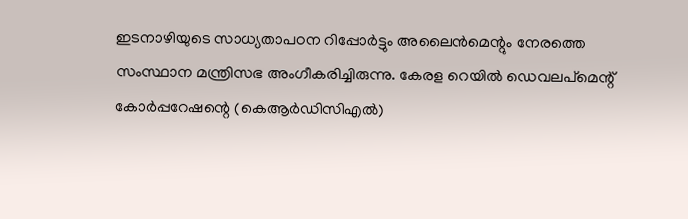ഇടനാഴിയുടെ സാധ്യതാപഠന റിപ്പോര്‍ട്ടും അലൈന്‍മെന്റും നേരത്തെ സംസ്ഥാന മന്ത്രിസഭ അംഗീകരിച്ചിരുന്നു. കേരള റെയില്‍ ഡെവലപ്മെന്റ് കോര്‍പ്പറേഷന്റെ (കെആര്‍ഡിസിഎല്‍)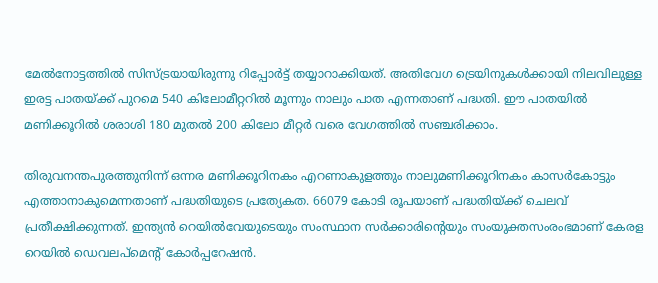മേല്‍നോട്ടത്തില്‍ സിസ്ട്രയായിരുന്നു റിപ്പോര്‍ട്ട് തയ്യാറാക്കിയത്. അതിവേഗ ട്രെയിനുകള്‍ക്കായി നിലവിലുള്ള ഇരട്ട പാതയ്ക്ക് പുറമെ 540 കിലോമീറ്ററില്‍ മൂന്നും നാലും പാത എന്നതാണ് പദ്ധതി. ഈ പാതയില്‍ മണിക്കൂറില്‍ ശരാശി 180 മുതല്‍ 200 കിലോ മീറ്റര്‍ വരെ വേഗത്തില്‍ സഞ്ചരിക്കാം.

തിരുവനന്തപുരത്തുനിന്ന് ഒന്നര മണിക്കൂറിനകം എറണാകുളത്തും നാലുമണിക്കൂറിനകം കാസര്‍കോട്ടും എത്താനാകുമെന്നതാണ് പദ്ധതിയുടെ പ്രത്യേകത. 66079 കോടി രൂപയാണ് പദ്ധതിയ്ക്ക് ചെലവ് പ്രതീക്ഷിക്കുന്നത്. ഇന്ത്യന്‍ റെയില്‍വേയുടെയും സംസ്ഥാന സര്‍ക്കാരിന്റെയും സംയുക്തസംരംഭമാണ് കേരള റെയില്‍ ഡെവലപ്മെന്റ് കോര്‍പ്പറേഷന്‍.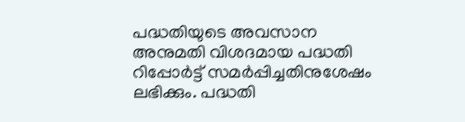പദ്ധതിയുടെ അവസാന അനുമതി വിശദമായ പദ്ധതി റിപ്പോര്‍ട്ട് സമര്‍പ്പിച്ചതിനുശേഷം ലഭിക്കും. പദ്ധതി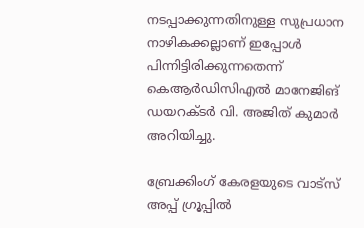നടപ്പാക്കുന്നതിനുള്ള സുപ്രധാന നാഴികക്കല്ലാണ് ഇപ്പോള്‍ പിന്നിട്ടിരിക്കുന്നതെന്ന് കെആര്‍ഡിസിഎല്‍ മാനേജിങ് ഡയറക്ടര്‍ വി. അജിത് കുമാര്‍ അറിയിച്ചു.

ബ്രേക്കിംഗ് കേരളയുടെ വാട്സ് അപ്പ് ഗ്രൂപ്പിൽ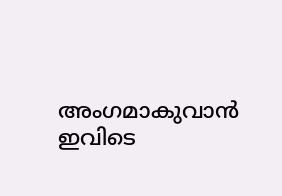അംഗമാകുവാൻ ഇവിടെ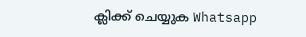ക്ലിക്ക് ചെയ്യുക Whatsapp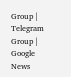Group | Telegram Group | Google News